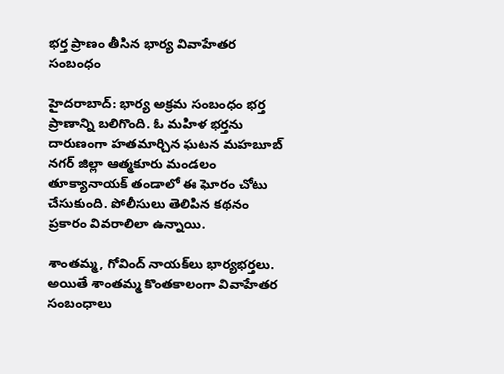భర్త ప్రాణం తీసిన భార్య వివాహేతర సంబంధం

హైదరాబాద్: భార్య అక్రమ సంబంధం భర్త ప్రాణాన్ని బలిగొంది. ఓ మహిళ భర్తను దారుణంగా హతమార్చిన ఘటన మహబూబ్ నగర్ జిల్లా ఆత్మకూరు మండలం తూక్యానాయక్ తండాలో ఈ ఘోరం చోటు చేసుకుంది. పోలీసులు తెలిపిన కథనం ప్రకారం వివరాలిలా ఉన్నాయి.

శాంతమ్మ, గోవింద్ నాయక్‌లు భార్యభర్తలు. అయితే శాంతమ్మ కొంతకాలంగా వివాహేతర సంబంధాలు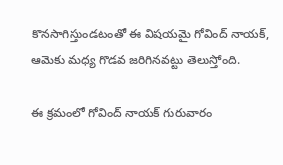కొనసాగిస్తుండటంతో ఈ విషయమై గోవింద్ నాయక్, ఆమెకు మధ్య గొడవ జరిగినవట్టు తెలుస్తోంది.

ఈ క్రమంలో గోవింద్ నాయక్ గురువారం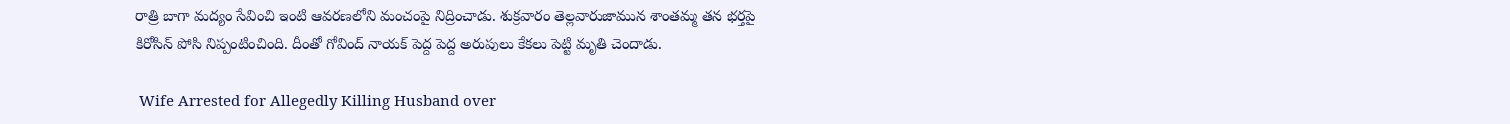రాత్రి బాగా మద్యం సేవించి ఇంటి ఆవరణలోని మంచంపై నిద్రించాడు. శుక్రవారం తెల్లవారుజామున శాంతమ్మ తన భర్తపై కిరోసిన్ పోసి నిప్పంటించింది. దీంతో గోవింద్ నాయక్ పెద్ద పెద్ద అరుపులు కేకలు పెట్టి మృతి చెందాడు.

 Wife Arrested for Allegedly Killing Husband over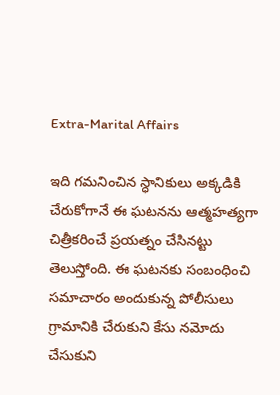Extra-Marital Affairs

ఇది గమనించిన స్ధానికులు అక్కడికి చేరుకోగానే ఈ ఘటనను ఆత్మహత్యగా చిత్రీకరించే ప్రయత్నం చేసినట్టు తెలుస్తోంది. ఈ ఘటనకు సంబంధించి సమాచారం అందుకున్న పోలీసులు గ్రామానికి చేరుకుని కేసు నమోదు చేసుకుని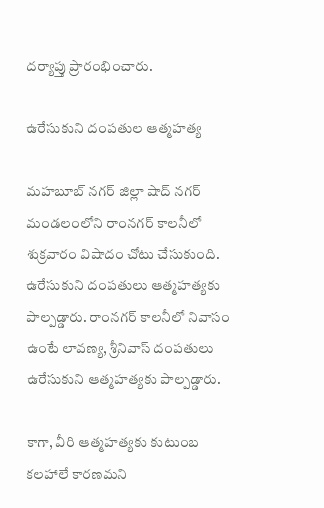దర్యాప్తు ప్రారంభించారు.

ఉరేసుకుని దంపతుల ఆత్మహత్య

మహబూబ్ నగర్ జిల్లా షాద్ నగర్ మండలంలోని రాంనగర్ కాలనీలో శుక్రవారం విషాదం చోటు చేసుకుంది. ఉరేసుకుని దంపతులు ఆత్మహత్యకు పాల్పడ్డారు. రాంనగర్ కాలనీలో నివాసం ఉంటే లావణ్య, శ్రీనివాస్ దంపతులు ఉరేసుకుని ఆత్మహత్యకు పాల్పడ్డారు.

కాగా, వీరి ఆత్మహత్యకు కుటుంబ కలహాలే కారణమని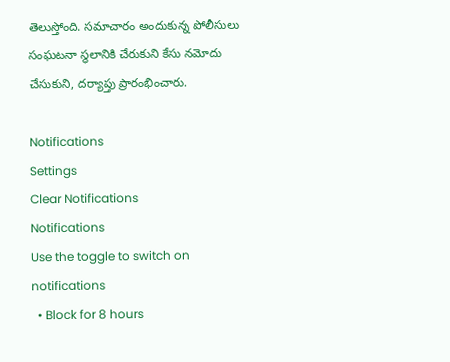తెలుస్తోంది. సమాచారం అందుకున్న పోలీసులు సంఘటనా స్థలానికి చేరుకుని కేసు నమోదు చేసుకుని, దర్యాప్తు ప్రారంభించారు.

Notifications
Settings
Clear Notifications
Notifications
Use the toggle to switch on notifications
  • Block for 8 hours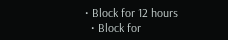• Block for 12 hours
  • Block for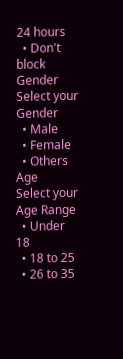24 hours
  • Don't block
Gender
Select your Gender
  • Male
  • Female
  • Others
Age
Select your Age Range
  • Under 18
  • 18 to 25
  • 26 to 35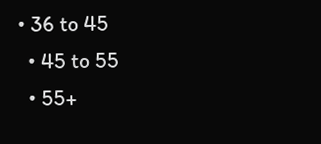• 36 to 45
  • 45 to 55
  • 55+